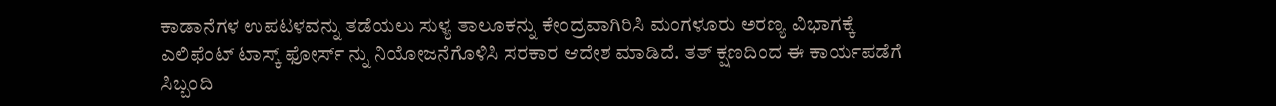ಕಾಡಾನೆಗಳ ಉಪಟಳವನ್ನು ತಡೆಯಲು ಸುಳ್ಯ ತಾಲೂಕನ್ನು ಕೇಂದ್ರವಾಗಿರಿಸಿ ಮಂಗಳೂರು ಅರಣ್ಯ ವಿಭಾಗಕ್ಕೆ ಎಲಿಫೆಂಟ್ ಟಾಸ್ಕ್ ಫೋರ್ಸ್ ನ್ನು ನಿಯೋಜನೆಗೊಳಿಸಿ ಸರಕಾರ ಆದೇಶ ಮಾಡಿದೆ. ತತ್ ಕ್ಷಣದಿಂದ ಈ ಕಾರ್ಯಪಡೆಗೆ ಸಿಬ್ಬಂದಿ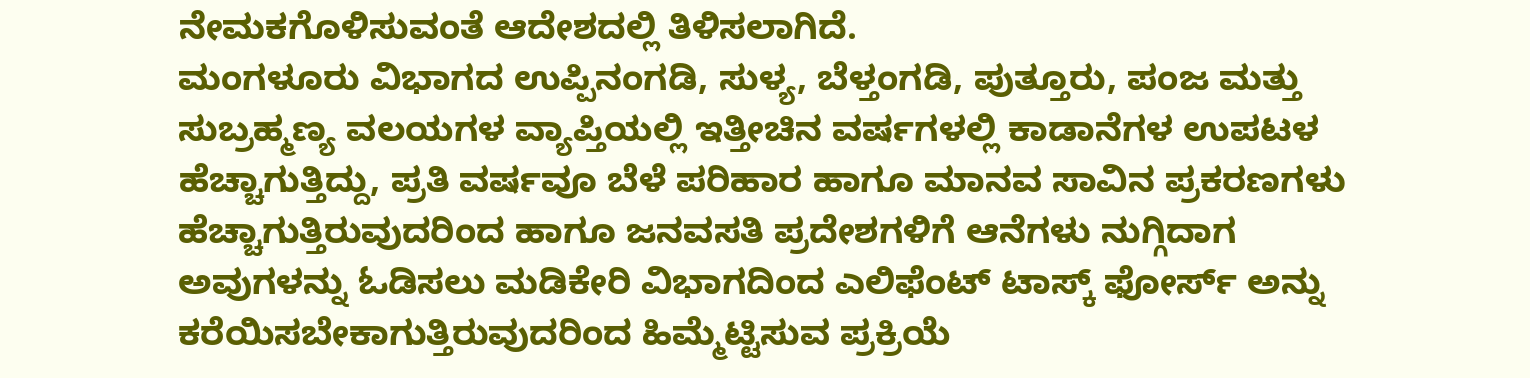ನೇಮಕಗೊಳಿಸುವಂತೆ ಆದೇಶದಲ್ಲಿ ತಿಳಿಸಲಾಗಿದೆ.
ಮಂಗಳೂರು ವಿಭಾಗದ ಉಪ್ಪಿನಂಗಡಿ, ಸುಳ್ಯ, ಬೆಳ್ತಂಗಡಿ, ಪುತ್ತೂರು, ಪಂಜ ಮತ್ತು ಸುಬ್ರಹ್ಮಣ್ಯ ವಲಯಗಳ ವ್ಯಾಪ್ತಿಯಲ್ಲಿ ಇತ್ತೀಚಿನ ವರ್ಷಗಳಲ್ಲಿ ಕಾಡಾನೆಗಳ ಉಪಟಳ ಹೆಚ್ಚಾಗುತ್ತಿದ್ದು, ಪ್ರತಿ ವರ್ಷವೂ ಬೆಳೆ ಪರಿಹಾರ ಹಾಗೂ ಮಾನವ ಸಾವಿನ ಪ್ರಕರಣಗಳು ಹೆಚ್ಚಾಗುತ್ತಿರುವುದರಿಂದ ಹಾಗೂ ಜನವಸತಿ ಪ್ರದೇಶಗಳಿಗೆ ಆನೆಗಳು ನುಗ್ಗಿದಾಗ ಅವುಗಳನ್ನು ಓಡಿಸಲು ಮಡಿಕೇರಿ ವಿಭಾಗದಿಂದ ಎಲಿಫೆಂಟ್ ಟಾಸ್ಕ್ ಫೋರ್ಸ್ ಅನ್ನು ಕರೆಯಿಸಬೇಕಾಗುತ್ತಿರುವುದರಿಂದ ಹಿಮ್ಮೆಟ್ಟಿಸುವ ಪ್ರಕ್ರಿಯೆ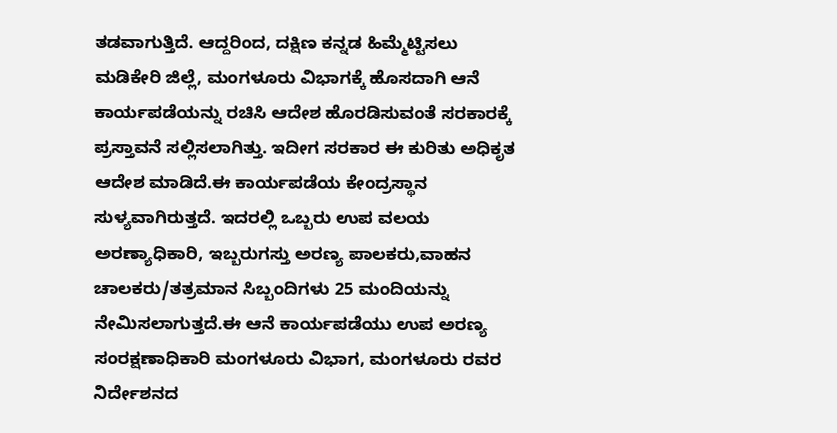ತಡವಾಗುತ್ತಿದೆ. ಆದ್ದರಿಂದ, ದಕ್ಷಿಣ ಕನ್ನಡ ಹಿಮ್ಮೆಟ್ಟಿಸಲು ಮಡಿಕೇರಿ ಜಿಲ್ಲೆ, ಮಂಗಳೂರು ವಿಭಾಗಕ್ಕೆ ಹೊಸದಾಗಿ ಆನೆ ಕಾರ್ಯಪಡೆಯನ್ನು ರಚಿಸಿ ಆದೇಶ ಹೊರಡಿಸುವಂತೆ ಸರಕಾರಕ್ಕೆ ಪ್ರಸ್ತಾವನೆ ಸಲ್ಲಿಸಲಾಗಿತ್ತು. ಇದೀಗ ಸರಕಾರ ಈ ಕುರಿತು ಅಧಿಕೃತ ಆದೇಶ ಮಾಡಿದೆ.ಈ ಕಾರ್ಯಪಡೆಯ ಕೇಂದ್ರಸ್ಥಾನ ಸುಳ್ಯವಾಗಿರುತ್ತದೆ. ಇದರಲ್ಲಿ ಒಬ್ಬರು ಉಪ ವಲಯ ಅರಣ್ಯಾಧಿಕಾರಿ, ಇಬ್ಬರುಗಸ್ತು ಅರಣ್ಯ ಪಾಲಕರು,ವಾಹನ ಚಾಲಕರು/ತತ್ರಮಾನ ಸಿಬ್ಬಂದಿಗಳು 25 ಮಂದಿಯನ್ನು ನೇಮಿಸಲಾಗುತ್ತದೆ.ಈ ಆನೆ ಕಾರ್ಯಪಡೆಯು ಉಪ ಅರಣ್ಯ ಸಂರಕ್ಷಣಾಧಿಕಾರಿ ಮಂಗಳೂರು ವಿಭಾಗ, ಮಂಗಳೂರು ರವರ ನಿರ್ದೇಶನದ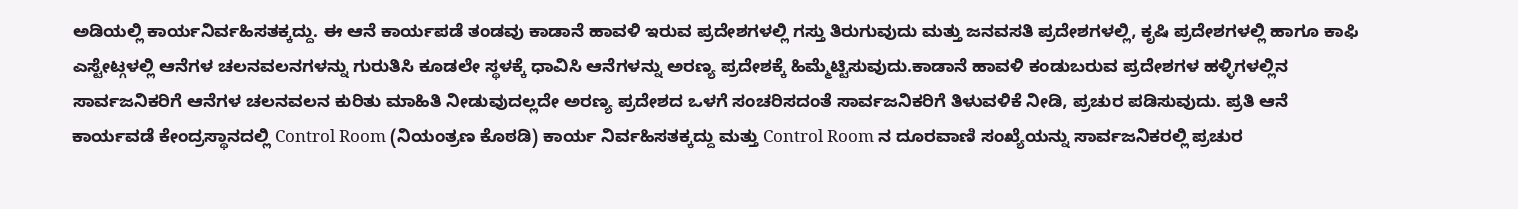ಅಡಿಯಲ್ಲಿ ಕಾರ್ಯನಿರ್ವಹಿಸತಕ್ಕದ್ದು. ಈ ಆನೆ ಕಾರ್ಯಪಡೆ ತಂಡವು ಕಾಡಾನೆ ಹಾವಳಿ ಇರುವ ಪ್ರದೇಶಗಳಲ್ಲಿ ಗಸ್ತು ತಿರುಗುವುದು ಮತ್ತು ಜನವಸತಿ ಪ್ರದೇಶಗಳಲ್ಲಿ, ಕೃಷಿ ಪ್ರದೇಶಗಳಲ್ಲಿ ಹಾಗೂ ಕಾಫಿ ಎಸ್ಟೇಟ್ಗಳಲ್ಲಿ ಆನೆಗಳ ಚಲನವಲನಗಳನ್ನು ಗುರುತಿಸಿ ಕೂಡಲೇ ಸ್ಥಳಕ್ಕೆ ಧಾವಿಸಿ ಆನೆಗಳನ್ನು ಅರಣ್ಯ ಪ್ರದೇಶಕ್ಕೆ ಹಿಮ್ಮೆಟ್ಟಿಸುವುದು.ಕಾಡಾನೆ ಹಾವಳಿ ಕಂಡುಬರುವ ಪ್ರದೇಶಗಳ ಹಳ್ಳಿಗಳಲ್ಲಿನ ಸಾರ್ವಜನಿಕರಿಗೆ ಆನೆಗಳ ಚಲನವಲನ ಕುರಿತು ಮಾಹಿತಿ ನೀಡುವುದಲ್ಲದೇ ಅರಣ್ಯ ಪ್ರದೇಶದ ಒಳಗೆ ಸಂಚರಿಸದಂತೆ ಸಾರ್ವಜನಿಕರಿಗೆ ತಿಳುವಳಿಕೆ ನೀಡಿ, ಪ್ರಚುರ ಪಡಿಸುವುದು. ಪ್ರತಿ ಆನೆ ಕಾರ್ಯವಡೆ ಕೇಂದ್ರಸ್ಥಾನದಲ್ಲಿ Control Room (ನಿಯಂತ್ರಣ ಕೊಠಡಿ) ಕಾರ್ಯ ನಿರ್ವಹಿಸತಕ್ಕದ್ದು ಮತ್ತು Control Room ನ ದೂರವಾಣಿ ಸಂಖ್ಯೆಯನ್ನು ಸಾರ್ವಜನಿಕರಲ್ಲಿ ಪ್ರಚುರ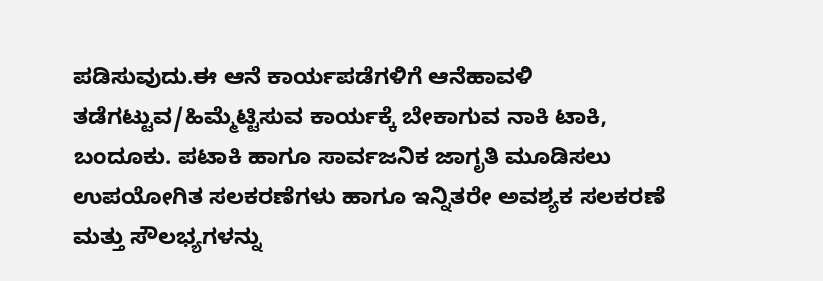ಪಡಿಸುವುದು.ಈ ಆನೆ ಕಾರ್ಯಪಡೆಗಳಿಗೆ ಆನೆಹಾವಳಿ ತಡೆಗಟ್ಟುವ/ಹಿಮ್ಮೆಟ್ಟಿಸುವ ಕಾರ್ಯಕ್ಕೆ ಬೇಕಾಗುವ ನಾಕಿ ಟಾಕಿ, ಬಂದೂಕು. ಪಟಾಕಿ ಹಾಗೂ ಸಾರ್ವಜನಿಕ ಜಾಗೃತಿ ಮೂಡಿಸಲು ಉಪಯೋಗಿತ ಸಲಕರಣೆಗಳು ಹಾಗೂ ಇನ್ನಿತರೇ ಅವಶ್ಯಕ ಸಲಕರಣೆ ಮತ್ತು ಸೌಲಭ್ಯಗಳನ್ನು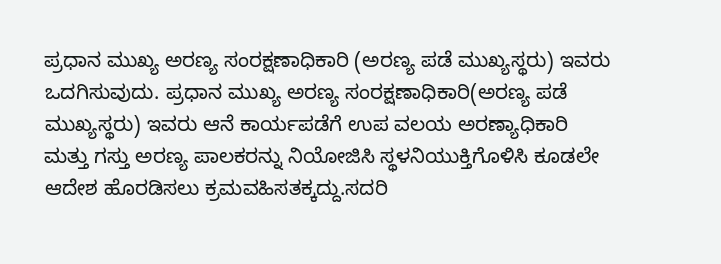ಪ್ರಧಾನ ಮುಖ್ಯ ಅರಣ್ಯ ಸಂರಕ್ಷಣಾಧಿಕಾರಿ (ಅರಣ್ಯ ಪಡೆ ಮುಖ್ಯಸ್ಥರು) ಇವರು ಒದಗಿಸುವುದು. ಪ್ರಧಾನ ಮುಖ್ಯ ಅರಣ್ಯ ಸಂರಕ್ಷಣಾಧಿಕಾರಿ(ಅರಣ್ಯ ಪಡೆ ಮುಖ್ಯಸ್ಥರು) ಇವರು ಆನೆ ಕಾರ್ಯಪಡೆಗೆ ಉಪ ವಲಯ ಅರಣ್ಯಾಧಿಕಾರಿ ಮತ್ತು ಗಸ್ತು ಅರಣ್ಯ ಪಾಲಕರನ್ನು ನಿಯೋಜಿಸಿ ಸ್ಥಳನಿಯುಕ್ತಿಗೊಳಿಸಿ ಕೂಡಲೇ ಆದೇಶ ಹೊರಡಿಸಲು ಕ್ರಮವಹಿಸತಕ್ಕದ್ದು.ಸದರಿ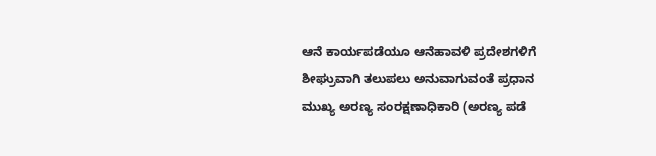ಆನೆ ಕಾರ್ಯಪಡೆಯೂ ಆನೆಹಾವಳಿ ಪ್ರದೇಶಗಳಿಗೆ ಶೀಘ್ರುವಾಗಿ ತಲುಪಲು ಅನುವಾಗುವಂತೆ ಪ್ರಧಾನ ಮುಖ್ಯ ಅರಣ್ಯ ಸಂರಕ್ಷಣಾಧಿಕಾರಿ (ಅರಣ್ಯ ಪಡೆ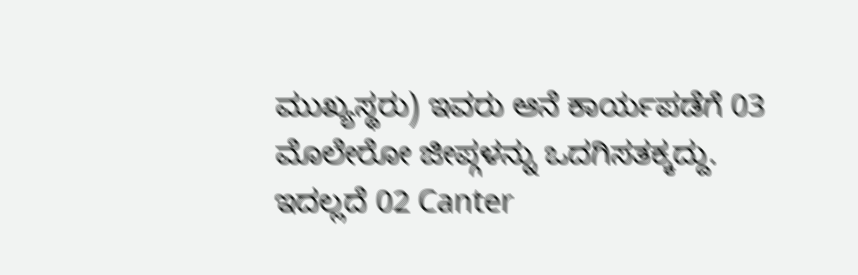ಮುಖ್ಯಸ್ಥರು) ಇವರು ಆನೆ ಕಾರ್ಯಪಡೆಗೆ 03 ಮೊಲೇರೋ ಜೀಪ್ಗಳನ್ನು ಒದಗಿಸತಕ್ಕದ್ದು. ಇದಲ್ಲದೆ 02 Canter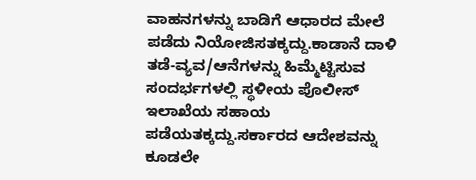ವಾಹನಗಳನ್ನು ಬಾಡಿಗೆ ಆಧಾರದ ಮೇಲೆ ಪಡೆದು ನಿಯೋಜಿಸತಕ್ಕದ್ದು.ಕಾಡಾನೆ ದಾಳಿ ತಡೆ-ವ್ಯವ/ಆನೆಗಳನ್ನು ಹಿಮ್ಮೆಟ್ಟಿಸುವ ಸಂದರ್ಭಗಳಲ್ಲಿ ಸ್ಥಳೀಯ ಪೊಲೀಸ್ ಇಲಾಖೆಯ ಸಹಾಯ ಪಡೆಯತಕ್ಕದ್ದು.ಸರ್ಕಾರದ ಆದೇಶವನ್ನು ಕೂಡಲೇ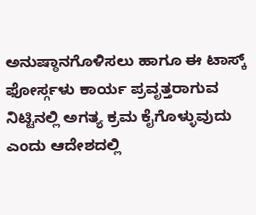ಅನುಷ್ಠಾನಗೊಳಿಸಲು ಹಾಗೂ ಈ ಟಾಸ್ಕ್ ಫೋರ್ಸ್ಗಳು ಕಾರ್ಯ ಪ್ರವೃತ್ತರಾಗುವ ನಿಟ್ಟಿನಲ್ಲಿ ಅಗತ್ಯ ಕ್ರಮ ಕೈಗೊಳ್ಳುವುದು ಎಂದು ಆದೇಶದಲ್ಲಿ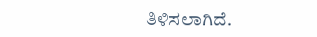ತಿಳಿಸಲಾಗಿದೆ.